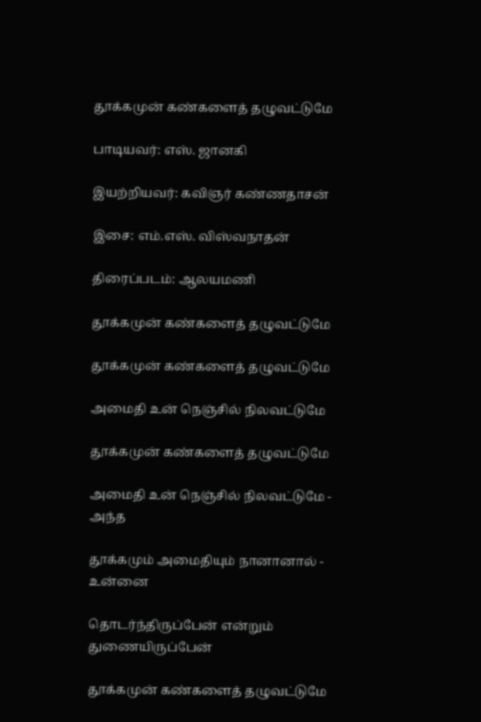தூக்கமுன் கண்களைத் தழுவட்டுமே

பாடியவர்: எஸ். ஜானகி

இயற்றியவர்: கவிஞர் கண்ணதாசன்

இசை: எம்.எஸ். விஸ்வநாதன்

திரைப்படம்: ஆலயமணி

தூக்கமுன் கண்களைத் தழுவட்டுமே

தூக்கமுன் கண்களைத் தழுவட்டுமே

அமைதி உன் நெஞ்சில் நிலவட்டுமே

தூக்கமுன் கண்களைத் தழுவட்டுமே

அமைதி உன் நெஞ்சில் நிலவட்டுமே - அந்த

தூக்கமும் அமைதியும் நானானால் - உன்னை

தொடர்ந்திருப்பேன் என்றும் துணையிருப்பேன்

தூக்கமுன் கண்களைத் தழுவட்டுமே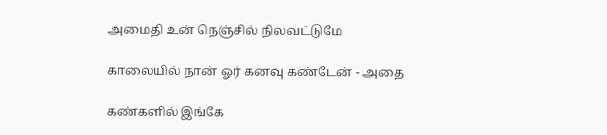அமைதி உன் நெஞ்சில் நிலவட்டுமே

காலையில் நான் ஓர் கனவு கண்டேன் - அதை

கண்களில் இங்கே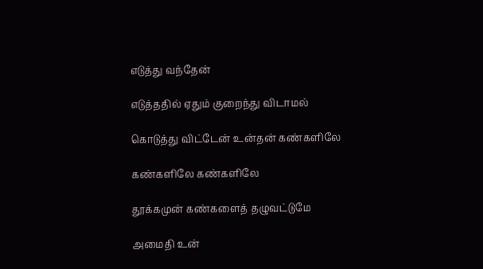எடுத்து வந்தேன்

எடுத்ததில் ஏதும் குறைந்து விடாமல்

கொடுத்து விட்டேன் உன்தன் கண்களிலே

கண்களிலே கண்களிலே

தூக்கமுன் கண்களைத் தழுவட்டுமே

அமைதி உன்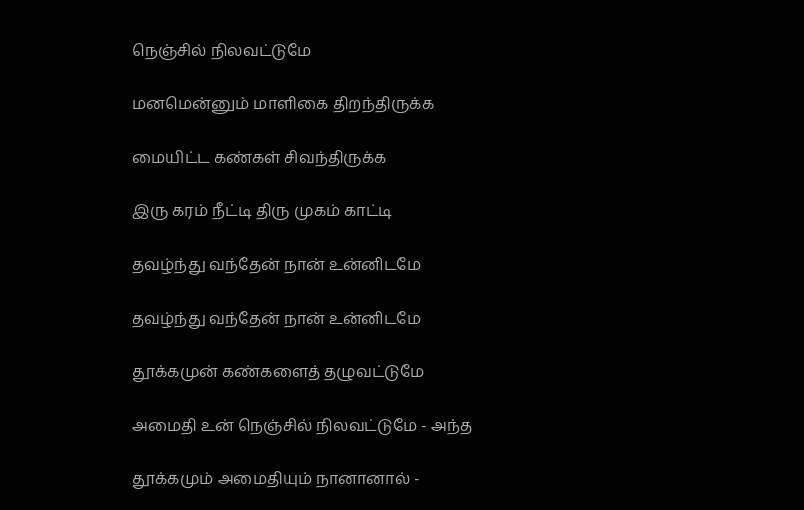நெஞ்சில் நிலவட்டுமே

மனமென்னும் மாளிகை திறந்திருக்க

மையிட்ட கண்கள் சிவந்திருக்க

இரு கரம் நீட்டி திரு முகம் காட்டி

தவழ்ந்து வந்தேன் நான் உன்னிடமே

தவழ்ந்து வந்தேன் நான் உன்னிடமே

தூக்கமுன் கண்களைத் தழுவட்டுமே

அமைதி உன் நெஞ்சில் நிலவட்டுமே - அந்த

தூக்கமும் அமைதியும் நானானால் -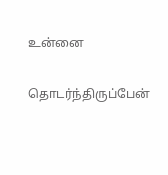உன்னை

தொடர்ந்திருப்பேன்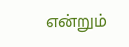என்றும்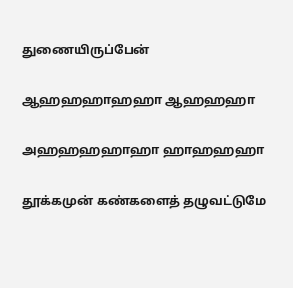துணையிருப்பேன்

ஆஹஹஹாஹஹா ஆஹஹஹா

அஹஹஹஹாஹா ஹாஹஹஹா

தூக்கமுன் கண்களைத் தழுவட்டுமே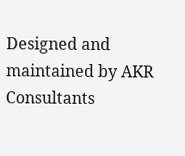Designed and maintained by AKR Consultants